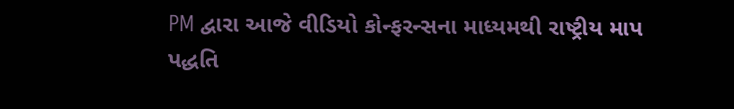PM દ્વારા આજે વીડિયો કોન્ફરન્સના માધ્યમથી રાષ્ટ્રીય માપ પદ્ધતિ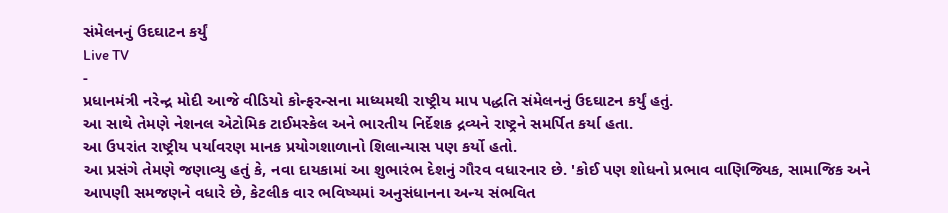સંમેલનનું ઉદઘાટન કર્યું
Live TV
-
પ્રધાનમંત્રી નરેન્દ્ર મોદી આજે વીડિયો કોન્ફરન્સના માધ્યમથી રાષ્ટ્રીય માપ પદ્ધતિ સંમેલનનું ઉદઘાટન કર્યું હતું.
આ સાથે તેમણે નેશનલ એટોમિક ટાઈમસ્કેલ અને ભારતીય નિર્દેશક દ્રવ્યને રાષ્ટ્રને સમર્પિત કર્યા હતા.
આ ઉપરાંત રાષ્ટ્રીય પર્યાવરણ માનક પ્રયોગશાળાનો શિલાન્યાસ પણ કર્યો હતો.
આ પ્રસંગે તેમણે જણાવ્યુ હતું કે, નવા દાયકામાં આ શુભારંભ દેશનું ગૌરવ વધારનાર છે. 'કોઈ પણ શોધનો પ્રભાવ વાણિજ્યિક, સામાજિક અને આપણી સમજણને વધારે છે, કેટલીક વાર ભવિષ્યમાં અનુસંધાનના અન્ય સંભવિત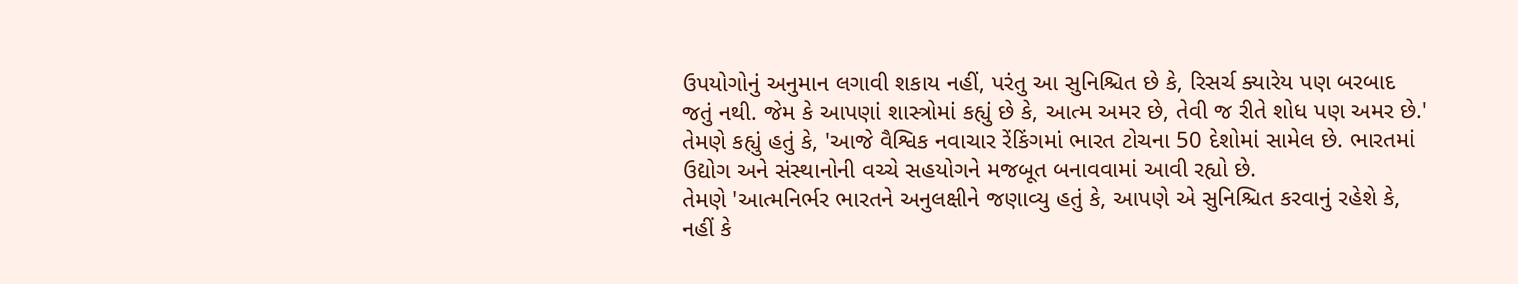ઉપયોગોનું અનુમાન લગાવી શકાય નહીં, પરંતુ આ સુનિશ્ચિત છે કે, રિસર્ચ ક્યારેય પણ બરબાદ જતું નથી. જેમ કે આપણાં શાસ્ત્રોમાં કહ્યું છે કે, આત્મ અમર છે, તેવી જ રીતે શોધ પણ અમર છે.'
તેમણે કહ્યું હતું કે, 'આજે વૈશ્વિક નવાચાર રેંકિંગમાં ભારત ટોચના 50 દેશોમાં સામેલ છે. ભારતમાં ઉદ્યોગ અને સંસ્થાનોની વચ્ચે સહયોગને મજબૂત બનાવવામાં આવી રહ્યો છે.
તેમણે 'આત્મનિર્ભર ભારતને અનુલક્ષીને જણાવ્યુ હતું કે, આપણે એ સુનિશ્ચિત કરવાનું રહેશે કે, નહીં કે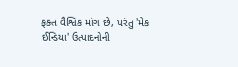ફક્ત વૈશ્વિક માંગ છે, પરંતુ 'મેક ઈન્ડિયા' ઉત્પાદનોની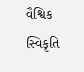વૈશ્વિક સ્વિકૃતિ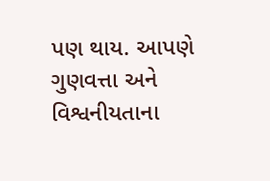પણ થાય. આપણે ગુણવત્તા અને વિશ્વનીયતાના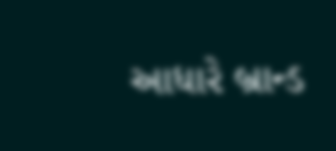આધારે બ્રાન્ડ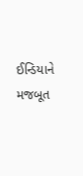ઈન્ડિયાને મજબૂત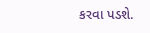કરવા પડશે.